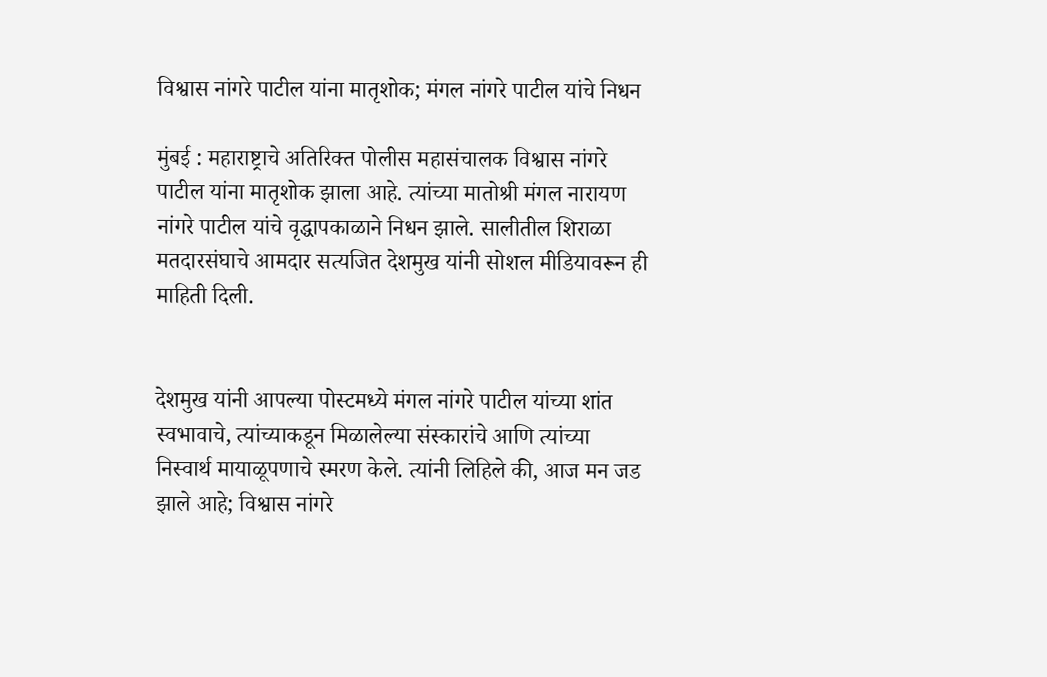विश्वास नांगरे पाटील यांना मातृशोक; मंगल नांगरे पाटील यांचे निधन

मुंबई : महाराष्ट्राचे अतिरिक्त पोलीस महासंचालक विश्वास नांगरे पाटील यांना मातृशोक झाला आहे. त्यांच्या मातोश्री मंगल नारायण नांगरे पाटील यांचे वृद्धापकाळाने निधन झाले. सालीतील शिराळा मतदारसंघाचे आमदार सत्यजित देशमुख यांनी सोशल मीडियावरून ही माहिती दिली.


देशमुख यांनी आपल्या पोस्टमध्ये मंगल नांगरे पाटील यांच्या शांत स्वभावाचे, त्यांच्याकडून मिळालेल्या संस्कारांचे आणि त्यांच्या निस्वार्थ मायाळूपणाचे स्मरण केले. त्यांनी लिहिले की, आज मन जड झाले आहे; विश्वास नांगरे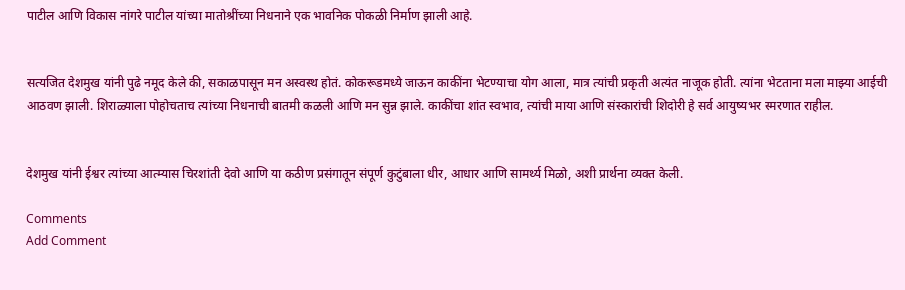पाटील आणि विकास नांगरे पाटील यांच्या मातोश्रींच्या निधनाने एक भावनिक पोकळी निर्माण झाली आहे.


सत्यजित देशमुख यांनी पुढे नमूद केले की, सकाळपासून मन अस्वस्थ होतं. कोकरूडमध्ये जाऊन काकींना भेटण्याचा योग आला, मात्र त्यांची प्रकृती अत्यंत नाजूक होती. त्यांना भेटताना मला माझ्या आईची आठवण झाली. शिराळ्याला पोहोचताच त्यांच्या निधनाची बातमी कळली आणि मन सुन्न झाले. काकींचा शांत स्वभाव, त्यांची माया आणि संस्कारांची शिदोरी हे सर्व आयुष्यभर स्मरणात राहील.


देशमुख यांनी ईश्वर त्यांच्या आत्म्यास चिरशांती देवो आणि या कठीण प्रसंगातून संपूर्ण कुटुंबाला धीर, आधार आणि सामर्थ्य मिळो, अशी प्रार्थना व्यक्त केली.

Comments
Add Comment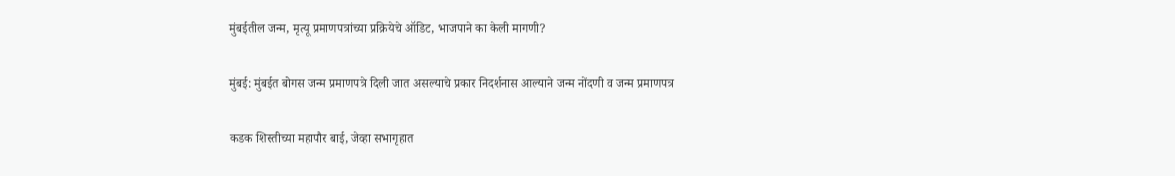मुंबईतील जन्म, मृत्यू प्रमाणपत्रांच्या प्रक्रियेचे ऑडिट, भाजपाने का केली मागणी?

मुंबई: मुंबईत बोगस जन्म प्रमाणपत्रे दिली जात असल्याचे प्रकार निदर्शनास आल्याने जन्म नोंदणी व जन्म प्रमाणपत्र

कडक शिस्तीच्या महापौर बाई, जेव्हा सभागृहात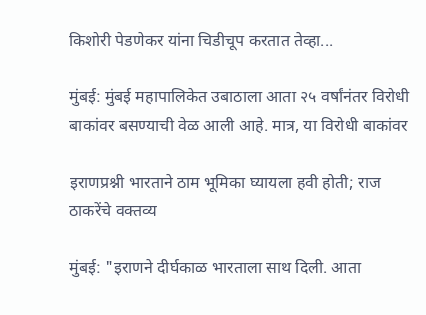किशोरी पेडणेकर यांना चिडीचूप करतात तेव्हा...

मुंबई: मुंबई महापालिकेत उबाठाला आता २५ वर्षांनंतर विरोधी बाकांवर बसण्याची वेळ आली आहे. मात्र, या विरोधी बाकांवर

इराणप्रश्नी भारताने ठाम भूमिका घ्यायला हवी होती; राज ठाकरेंचे वक्तव्य

मुंबई: "इराणने दीर्घकाळ भारताला साथ दिली. आता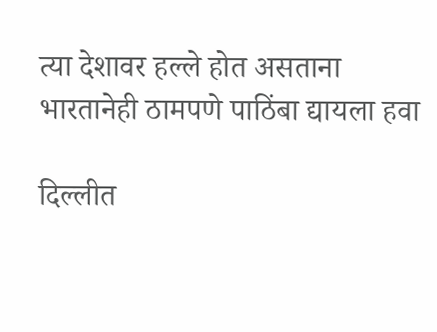त्या देशावर हल्ले होत असताना भारतानेही ठामपणे पाठिंबा द्यायला हवा

दिल्लीत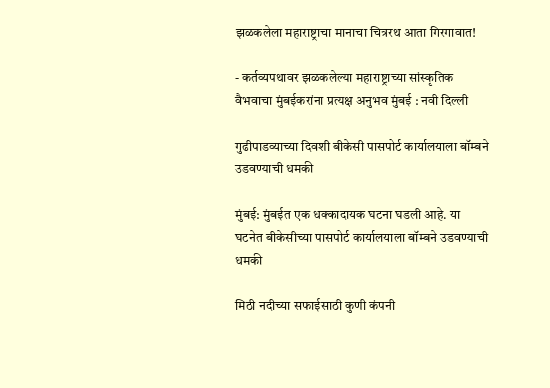झळकलेला महाराष्ट्राचा मानाचा चित्ररथ आता गिरगावात!

- कर्तव्यपथावर झळकलेल्या महाराष्ट्राच्या सांस्कृतिक वैभवाचा मुंबईकरांना प्रत्यक्ष अनुभव मुंबई : नवी दिल्ली

गुढीपाडव्याच्या दिवशी बीकेसी पासपोर्ट कार्यालयाला बॉम्बने उडवण्याची धमकी

मुंबई: मुंबईत एक धक्कादायक घटना घडली आहे. या घटनेत बीकेसीच्या पासपोर्ट कार्यालयाला बॉम्बने उडवण्याची धमकी

मिठी नदीच्या सफाईसाठी कुणी कंपनी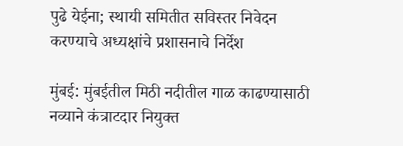पुढे येईना; स्थायी समितीत सविस्तर निवेदन करण्याचे अध्यक्षांचे प्रशासनाचे निर्देश

मुंबई: मुंबईतील मिठी नदीतील गाळ काढण्यासाठी नव्याने कंत्राटदार नियुक्त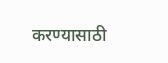करण्यासाठी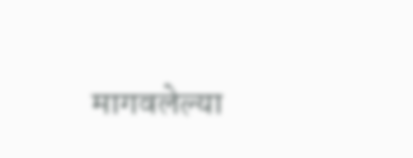मागवलेल्या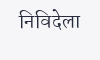निविदेला